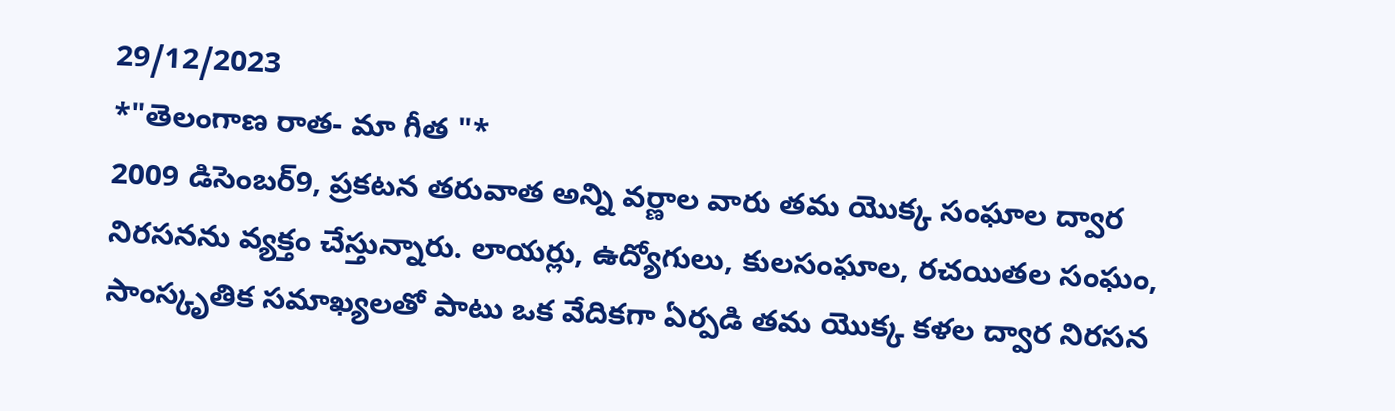29/12/2023
*"తెలంగాణ రాత- మా గీత "*
2009 డిసెంబర్9, ప్రకటన తరువాత అన్ని వర్ణాల వారు తమ యొక్క సంఘాల ద్వార నిరసనను వ్యక్తం చేస్తున్నారు. లాయర్లు, ఉద్యోగులు, కులసంఘాల, రచయితల సంఘం, సాంస్కృతిక సమాఖ్యలతో పాటు ఒక వేదికగా ఏర్పడి తమ యొక్క కళల ద్వార నిరసన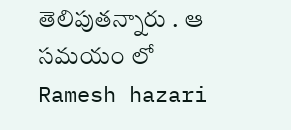తెలిపుతన్నారు . ఆ సమయం లో Ramesh hazari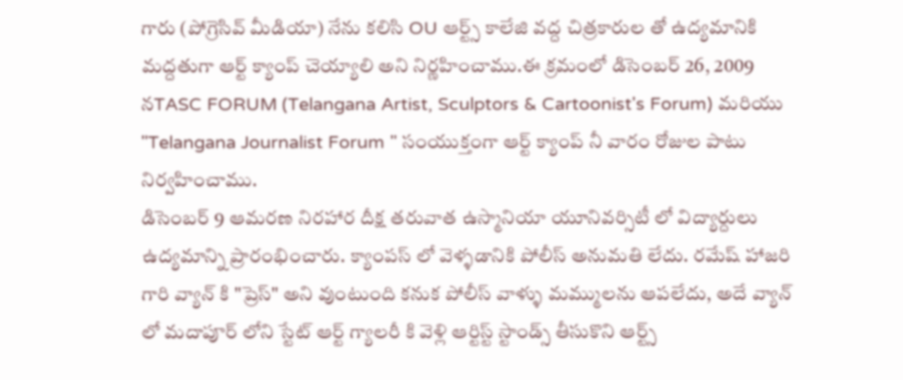గారు (పోగ్రెసివ్ మీడియా) నేను కలిసి OU ఆర్ట్స్ కాలేజి వద్ద చిత్రకారుల తో ఉద్యమానికి మద్దతుగా ఆర్ట్ క్యాంప్ చెయ్యాలి అని నిర్ణహించాము.ఈ క్రమంలో డిసెంబర్ 26, 2009 నTASC FORUM (Telangana Artist, Sculptors & Cartoonist's Forum) మరియు "Telangana Journalist Forum " సంయుక్తంగా ఆర్ట్ క్యాంప్ నీ వారం రోజుల పాటు నిర్వహించాము.
డిసెంబర్ 9 ఆమరణ నిరహార దీక్ష తరువాత ఉస్మానియా యూనివర్సిటీ లో విద్యార్దులు ఉద్యమాన్ని ప్రారంభించారు. క్యాంపస్ లో వెళ్ళడానికి పోలీస్ అనుమతి లేదు. రమేష్ హాజరి గారి వ్యాన్ కి "ప్రెస్" అని వుంటుంది కనుక పోలీస్ వాళ్ళు మమ్ములను ఆపలేదు, అదే వ్యాన్ లో మదాపూర్ లోని స్టేట్ ఆర్ట్ గ్యాలరీ కి వెళ్లి ఆర్టిస్ట్ స్టాండ్స్ తీసుకొని ఆర్ట్స్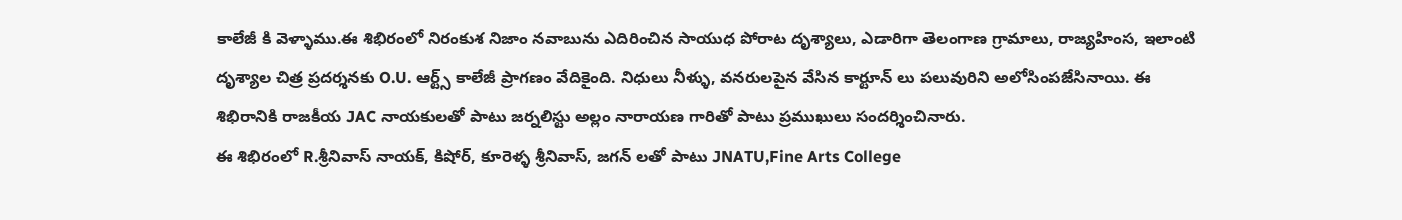కాలేజీ కి వెళ్ళాము.ఈ శిభిరంలో నిరంకుశ నిజాం నవాబును ఎదిరించిన సాయుధ పోరాట దృశ్యాలు, ఎడారిగా తెలంగాణ గ్రామాలు, రాజ్యహింస, ఇలాంటి దృశ్యాల చిత్ర ప్రదర్శనకు O.U. ఆర్ట్స్ కాలేజీ ప్రాగణం వేదికైంది. నిధులు నీళ్ళు, వనరులపైన వేసిన కార్టూన్ లు పలువురిని అలోసింపజేసినాయి. ఈ శిభిరానికి రాజకీయ JAC నాయకులతో పాటు జర్నలిస్టు అల్లం నారాయణ గారితో పాటు ప్రముఖులు సందర్శించినారు.
ఈ శిభిరంలో R.శ్రీనివాస్ నాయక్, కిషోర్, కూరెళ్ళ శ్రీనివాస్, జగన్ లతో పాటు JNATU,Fine Arts College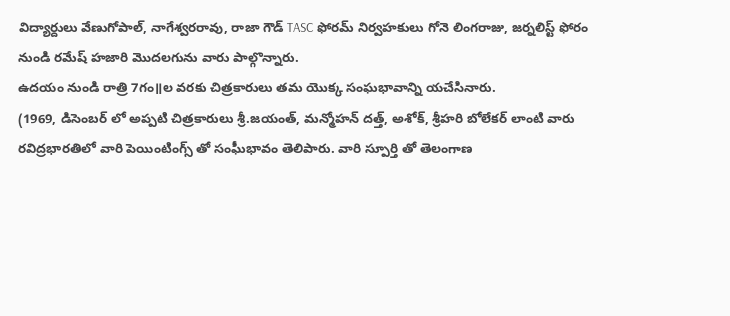విద్యార్దులు వేణుగోపాల్, నాగేశ్వరరావు, రాజా గౌడ్ TASC ఫోరమ్ నిర్వహకులు గోనె లింగరాజు, జర్నలిస్ట్ ఫోరం నుండి రమేష్ హజారి మొదలగును వారు పాల్గొన్నారు.
ఉదయం నుండి రాత్రి 7గం॥ల వరకు చిత్రకారులు తమ యొక్క సంఘభావాన్ని యచేసినారు.
(1969, డిసెంబర్ లో అప్పటి చిత్రకారులు శ్రీ.జయంత్, మన్మోహన్ దత్త్, అశోక్, శ్రీహరి బోలేకర్ లాంటి వారు రవిద్రభారతిలో వారి పెయింటింగ్స్ తో సంఘీభావం తెలిపారు. వారి స్పూర్తి తో తెలంగాణ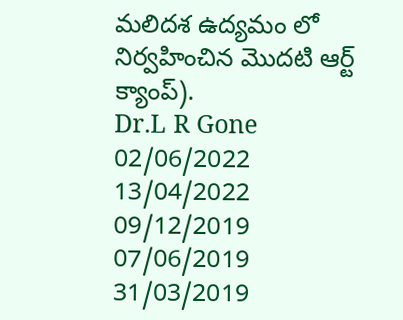మలిదశ ఉద్యమం లో నిర్వహించిన మొదటి ఆర్ట్ క్యాంప్).
Dr.L R Gone
02/06/2022
13/04/2022
09/12/2019
07/06/2019
31/03/2019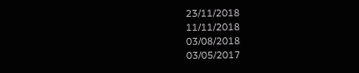23/11/2018
11/11/2018
03/08/2018
03/05/2017